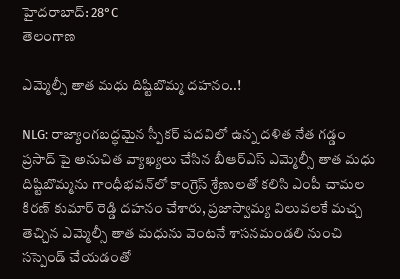హైదరాబాద్: 28°C
తెలంగాణ

ఎమ్మెల్సీ తాత మధు దిష్టిబొమ్మ దహనం..!

NLG: రాజ్యాంగబద్ధమైన స్పీకర్ పదవిలో ఉన్న దళిత నేత గడ్డం ప్రసాద్ పై అనుచిత వ్యాఖ్యలు చేసిన బీఆర్ఎస్ ఎమ్మెల్సీ తాత మధు దిష్టిబొమ్మను గాంధీభవన్‌లో కాంగ్రెస్ శ్రేణులతో కలిసి ఎంపీ చామల కిరణ్ కుమార్ రెడ్డి దహనం చేశారు, ప్రజాస్వామ్య విలువలకే మచ్చ తెచ్చిన ఎమ్మెల్సీ తాత మధును వెంటనే శాసనమండలి నుంచి సస్పెండ్ చేయడంతో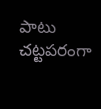పాటు చట్టపరంగా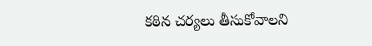కఠిన చర్యలు తీసుకోవాలని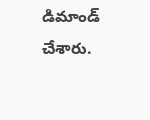డిమాండ్ చేశారు.